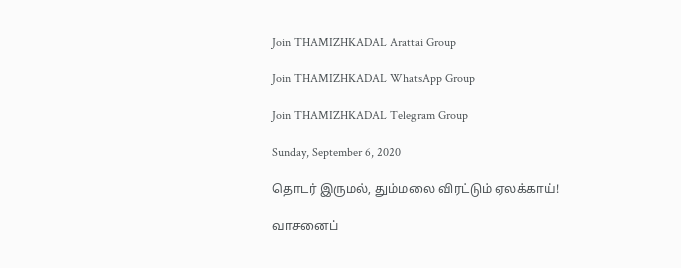Join THAMIZHKADAL Arattai Group

Join THAMIZHKADAL WhatsApp Group

Join THAMIZHKADAL Telegram Group

Sunday, September 6, 2020

தொடர் இருமல், தும்மலை விரட்டும் ஏலக்காய்!

வாசனைப்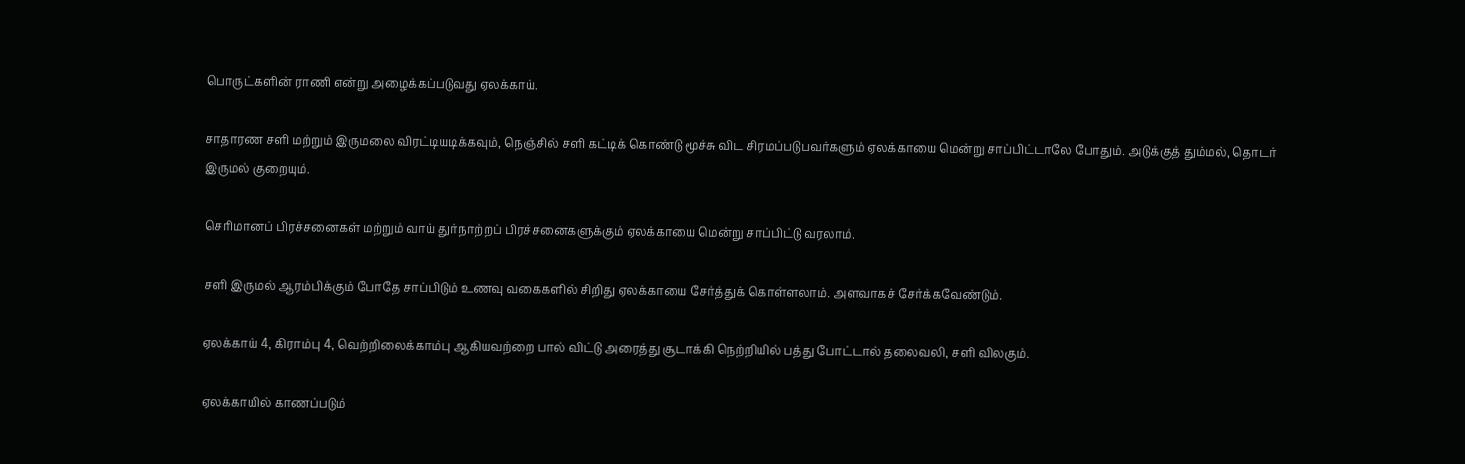பொருட்களின் ராணி என்று அழைக்கப்படுவது ஏலக்காய்.

சாதாரண சளி மற்றும் இருமலை விரட்டியடிக்கவும், நெ‌ஞ்‌சி‌ல் ச‌ளி க‌ட்டி‌க் கொ‌ண்டு மூ‌ச்சு ‌விட ‌சிரம‌ப்படுபவ‌ர்களு‌ம் ஏல‌க்கா‌யை மெ‌ன்று சா‌ப்‌பி‌ட்டாலே போதும். அடுக்குத் தும்மல், தொட‌ர் இரு‌ம‌ல் குறையு‌ம்.

செரிமானப் பிரச்சனைகள் மற்றும் வா‌ய் து‌ர்நா‌ற்ற‌ப் பிரச்சனைகளுக்கும் ஏல‌க்காயை மெ‌ன்று சா‌ப்‌பி‌ட்டு வரலா‌ம்.

சளி இருமல் ஆரம்பிக்கும் போதே சா‌ப்‌பிடு‌ம் உணவு வகைக‌ளி‌ல் ‌சி‌றிது ஏல‌க்காயை சே‌ர்‌த்து‌க் கொ‌ள்ளலாம். அளவாகச் சேர்க்கவேண்டும்.

ஏலக்காய் 4, கிராம்பு 4, வெற்றிலைக்காம்பு ஆகியவற்றை பால் விட்டு அரைத்து சூடாக்கி நெற்றியில் பத்து போட்டால் தலைவலி, சளி விலகும்.

ஏலக்காயில் காணப்படும்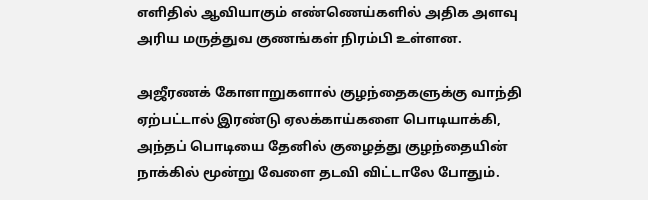எளிதில் ஆவியாகும் எண்ணெய்களில் அதிக அளவு அரிய மருத்துவ குணங்கள் நிரம்பி உள்ளன.

அஜீரணக் கோளாறுகளால் குழந்தைகளுக்கு வாந்தி ஏற்பட்டால் இரண்டு ஏலக்காய்களை பொடியாக்கி, அந்தப் பொடியை தேனில் குழைத்து குழந்தையின் நாக்கில் மூன்று வேளை தடவி விட்டாலே போதும்.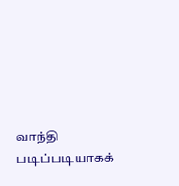வாந்தி படிப்படியாகக்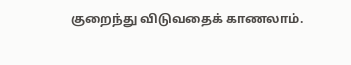குறைந்து விடுவதைக் காணலாம்.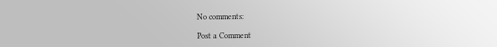No comments:

Post a Comment